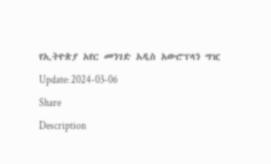የኢትዮጵያ አየር መንገድ አዲስ አውሮፕላን ግዢ
Update: 2024-03-06
Share
Description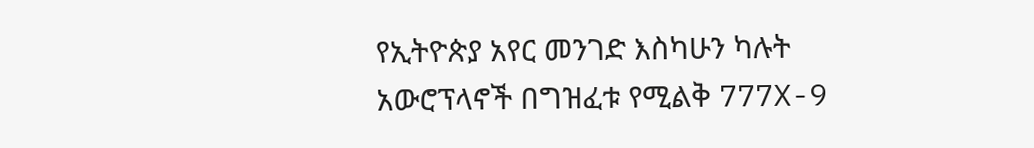የኢትዮጵያ አየር መንገድ እስካሁን ካሉት አውሮፕላኖች በግዝፈቱ የሚልቅ 777X-9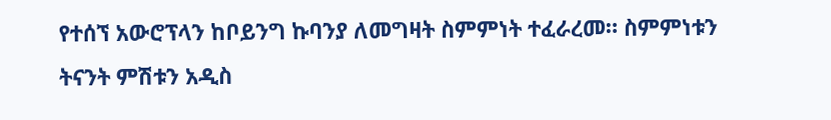የተሰኘ አውሮፕላን ከቦይንግ ኩባንያ ለመግዛት ስምምነት ተፈራረመ። ስምምነቱን ትናንት ምሽቱን አዲስ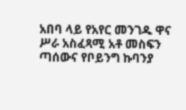አበባ ላይ የአየር መንገዱ ዋና ሥራ አስፈጻሚ አቶ መስፍን ጣሰውና የቦይንግ ኩባንያ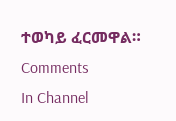ተወካይ ፈርመዋል።
Comments
In Channel